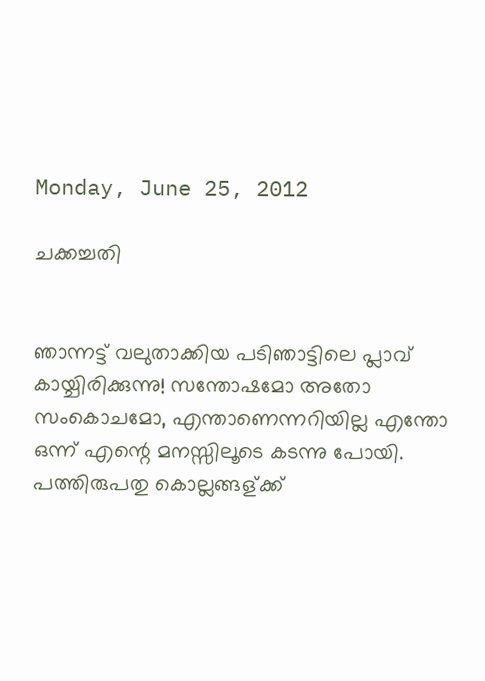Monday, June 25, 2012

ചക്കച്ചതി


ഞാന്നട്ട് വലുതാക്കിയ പടിഞാട്ടിലെ പ്ലാവ്  കായ്ചിരിക്കുന്നു! സന്തോഷമോ അതോ സംകൊചമോ, എന്താണെന്നറിയില്ല എന്തോ ഒന്ന് എന്റെ മനസ്സിലൂടെ കടന്നു പോയി. പത്തിരുപതു കൊല്ലങ്ങള്ക്ക്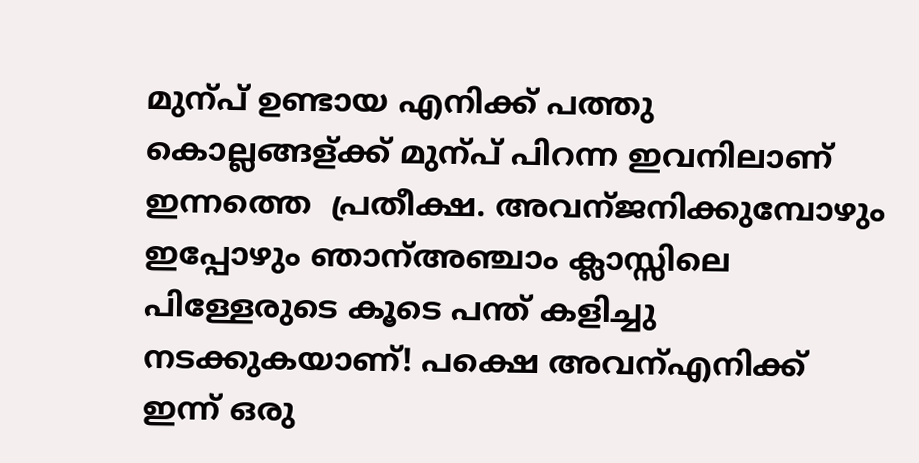മുന്പ് ഉണ്ടായ എനിക്ക് പത്തു കൊല്ലങ്ങള്ക്ക് മുന്പ് പിറന്ന ഇവനിലാണ് ഇന്നത്തെ  പ്രതീക്ഷ. അവന്ജനിക്കുമ്പോഴും ഇപ്പോഴും ഞാന്അഞ്ചാം ക്ലാസ്സിലെ പിള്ളേരുടെ കൂടെ പന്ത് കളിച്ചു നടക്കുകയാണ്! പക്ഷെ അവന്എനിക്ക് ഇന്ന് ഒരു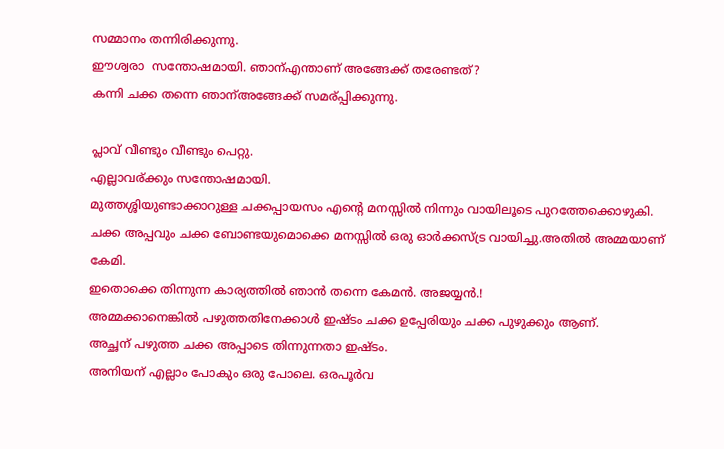സമ്മാനം തന്നിരിക്കുന്നു.
ഈശ്വരാ  സന്തോഷമായി. ഞാന്എന്താണ് അങ്ങേക്ക് തരേണ്ടത്?
കന്നി ചക്ക തന്നെ ഞാന്അങ്ങേക്ക് സമര്പ്പിക്കുന്നു.

പ്ലാവ് വീണ്ടും വീണ്ടും പെറ്റു.
എല്ലാവര്ക്കും സന്തോഷമായി.
മുത്തശ്ശിയുണ്ടാക്കാറുള്ള ചക്കപ്പായസം എന്റെ മനസ്സില്‍ നിന്നും വായിലൂടെ പുറത്തേക്കൊഴുകി. ചക്ക അപ്പവും ചക്ക ബോണ്ടയുമൊക്കെ മനസ്സില്‍ ഒരു ഓര്‍ക്കസ്ട്ര വായിച്ചു.അതില്‍ അമ്മയാണ് കേമി.
ഇതൊക്കെ തിന്നുന്ന കാര്യത്തില്‍ ഞാന്‍ തന്നെ കേമന്‍. അജയ്യന്‍.!
അമ്മക്കാനെങ്കില്‍ പഴുത്തതിനേക്കാള്‍ ഇഷ്ടം ചക്ക ഉപ്പേരിയും ചക്ക പുഴുക്കും ആണ്.
അച്ഛന് പഴുത്ത ചക്ക അപ്പാടെ തിന്നുന്നതാ ഇഷ്ടം.
അനിയന് എല്ലാം പോകും ഒരു പോലെ. ഒരപൂര്‍വ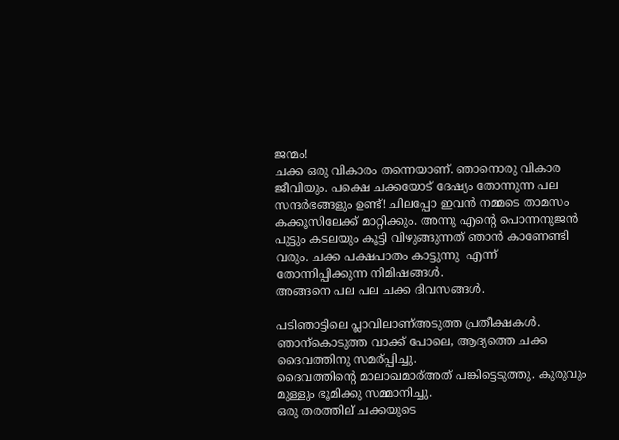ജന്മം!
ചക്ക ഒരു വികാരം തന്നെയാണ്. ഞാനൊരു വികാര ജീവിയും. പക്ഷെ ചക്കയോട് ദേഷ്യം തോന്നുന്ന പല സന്ദര്‍ഭങ്ങളും ഉണ്ട്! ചിലപ്പോ ഇവന്‍ നമ്മടെ താമസം കക്കൂസിലേക്ക് മാറ്റിക്കും. അന്നു എന്റെ പൊന്നനുജന്‍ പുട്ടും കടലയും കൂട്ടി വിഴുങ്ങുന്നത് ഞാന്‍ കാണേണ്ടി വരും. ചക്ക പക്ഷപാതം കാട്ടുന്നു  എന്ന് തോന്നിപ്പിക്കുന്ന നിമിഷങ്ങള്‍.
അങ്ങനെ പല പല ചക്ക ദിവസങ്ങള്‍.

പടിഞാട്ടിലെ പ്ലാവിലാണ്അടുത്ത പ്രതീക്ഷകള്‍.
ഞാന്കൊടുത്ത വാക്ക് പോലെ, ആദ്യത്തെ ചക്ക ദൈവത്തിനു സമര്പ്പിച്ചു.
ദൈവത്തിന്റെ മാലാഖമാര്അത് പങ്കിട്ടെടുത്തു. കുരുവും മുള്ളും ഭൂമിക്കു സമ്മാനിച്ചു.
ഒരു തരത്തില് ചക്കയുടെ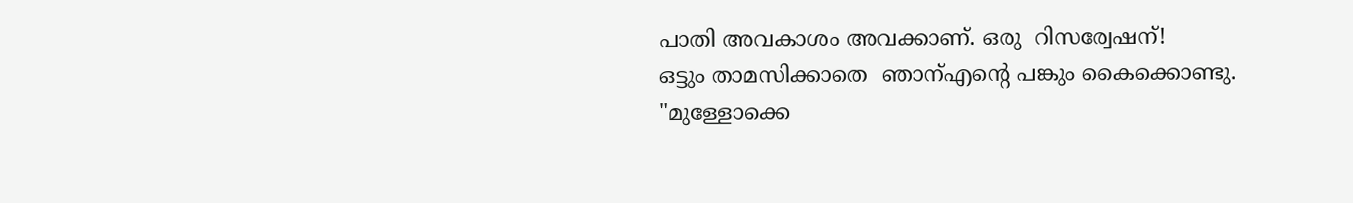പാതി അവകാശം അവക്കാണ്. ഒരു  റിസര്വേഷന്!
ഒട്ടും താമസിക്കാതെ  ഞാന്എന്റെ പങ്കും കൈക്കൊണ്ടു.
"മുള്ളോക്കെ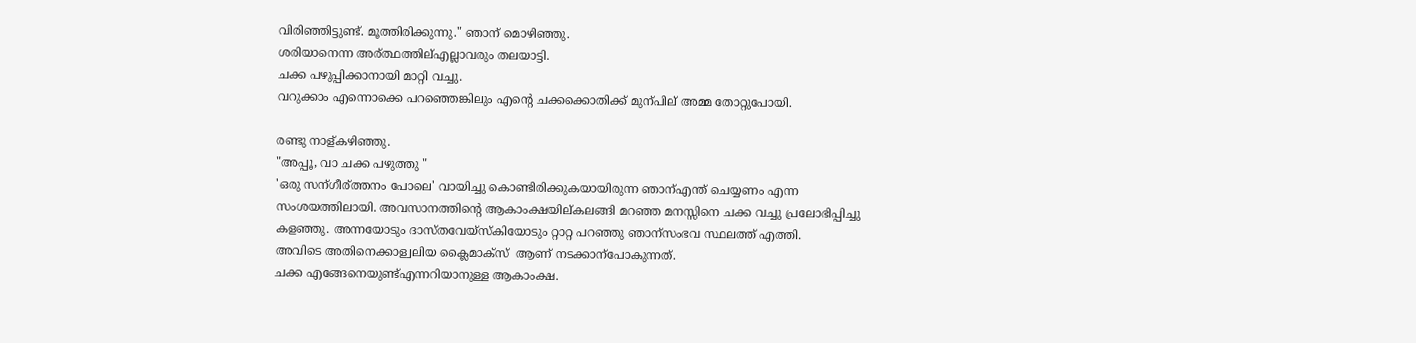വിരിഞ്ഞിട്ടുണ്ട്. മൂത്തിരിക്കുന്നു." ഞാന് മൊഴിഞ്ഞു.
ശരിയാനെന്ന അര്ത്ഥത്തില്എല്ലാവരും തലയാട്ടി.
ചക്ക പഴുപ്പിക്കാനായി മാറ്റി വച്ചു.
വറുക്കാം എന്നൊക്കെ പറഞ്ഞെങ്കിലും എന്റെ ചക്കക്കൊതിക്ക് മുന്പില് അമ്മ തോറ്റുപോയി.

രണ്ടു നാള്കഴിഞ്ഞു.
"അപ്പൂ, വാ ചക്ക പഴുത്തു "
'ഒരു സന്ഗീര്ത്തനം പോലെ' വായിച്ചു കൊണ്ടിരിക്കുകയായിരുന്ന ഞാന്എന്ത് ചെയ്യണം എന്ന സംശയത്തിലായി. അവസാനത്തിന്റെ ആകാംക്ഷയില്കലങ്ങി മറഞ്ഞ മനസ്സിനെ ചക്ക വച്ചു പ്രലോഭിപ്പിച്ചു കളഞ്ഞു. അന്നയോടും ദാസ്തവേയ്സ്കിയോടും റ്റാറ്റ പറഞ്ഞു ഞാന്സംഭവ സ്ഥലത്ത് എത്തി.
അവിടെ അതിനെക്കാള്വലിയ ക്ലൈമാക്സ്  ആണ് നടക്കാന്പോകുന്നത്.
ചക്ക എങ്ങേനെയുണ്ട്എന്നറിയാനുള്ള ആകാംക്ഷ.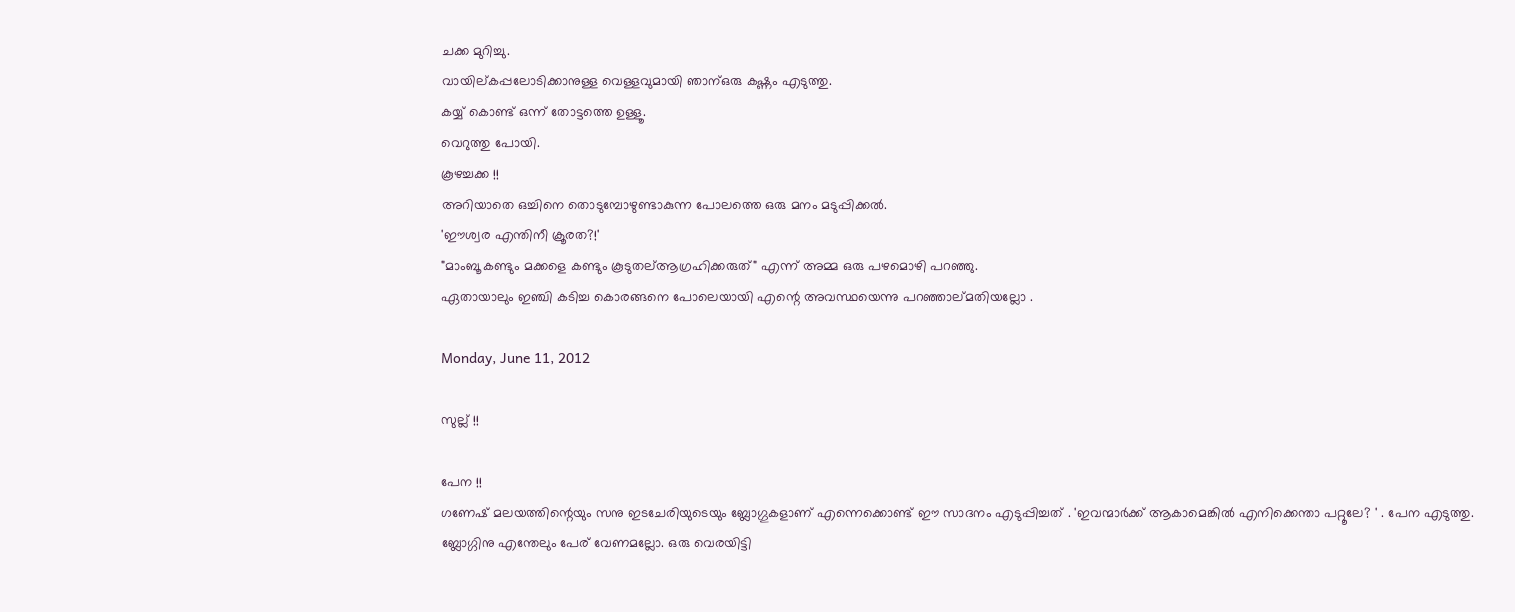ചക്ക മുറിച്ചു.
വായില്കപ്പലോടിക്കാനുള്ള വെള്ളവുമായി ഞാന്ഒരു കഷ്ണം എടുത്തു.
കയ്യ് കൊണ്ട് ഒന്ന് തോട്ടത്തെ ഉള്ളൂ.
വെറുത്തു പോയി.
കൂഴച്ചക്ക !!
അറിയാതെ ഒച്ചിനെ തൊടുമ്പോഴുണ്ടാകുന്ന പോലത്തെ ഒരു മനം മടുപ്പിക്കല്‍.
'ഈശ്വര എന്തിനീ ക്രൂരത?!'
"മാംബൂ കണ്ടും മക്കളെ കണ്ടും കൂടുതല്ആഗ്രഹിക്കരുത്" എന്ന് അമ്മ ഒരു പഴമൊഴി പറഞ്ഞു.
ഏതായാലും ഇഞ്ചി കടിച്ച കൊരങ്ങനെ പോലെയായി എന്റെ അവസ്ഥയെന്നു പറഞ്ഞാല്മതിയല്ലോ .

Monday, June 11, 2012

സുല്ല് !!

പേന !!
ഗണേഷ് മലയത്തിന്റെയും സനു ഇടചേരിയുടെയും ബ്ലോഗ്ഗുകളാണ് എന്നെക്കൊണ്ട് ഈ സാദനം എടുപ്പിച്ചത് . 'ഇവന്മാര്‍ക്ക് ആകാമെങ്കില്‍ എനിക്കെന്താ പറ്റൂലേ? ' . പേന എടുത്തു.
ബ്ലോഗ്ഗിനു എന്തേലും പേര് വേണമല്ലോ. ഒരു വെരയിട്ടി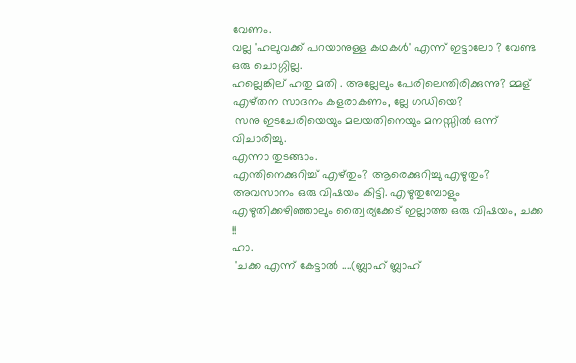വേണം.
വല്ല 'ഹലുവക്ക് പറയാനുള്ള കഥകള്‍' എന്ന് ഇട്ടാലോ ? വേണ്ട ഒരു ചൊഗ്ഗില്ല.
ഹല്ലെങ്കില് ഹതു മതി . അല്ലേലും പേരിലെന്തിരിക്കുന്നു? മ്മള് എഴ്തന സാദനം കളരാകണം, ല്ലേ ഗഡിയെ?
 സനു ഇടചേരിയെയും മലയതിനെയും മനസ്സില്‍ ഒന്ന് വിചാരിച്ചു.
എന്നാ തുടങ്ങാം.
എന്തിനെക്കുറിച്ച് എഴ്തും? ആരെക്കുറിച്ചു എഴുതും?
അവസാനം ഒരു വിഷയം കിട്ടി. എഴുതുമ്പോളും എഴുതിക്കഴിഞ്ഞാലും ത്വൈര്യക്കേട്‌ ഇല്ലാത്ത ഒരു വിഷയം, ചക്ക !!
ഹാ.
 'ചക്ക എന്ന് കേട്ടാല്‍ ....(ബ്ലാഹ് ബ്ലാഹ്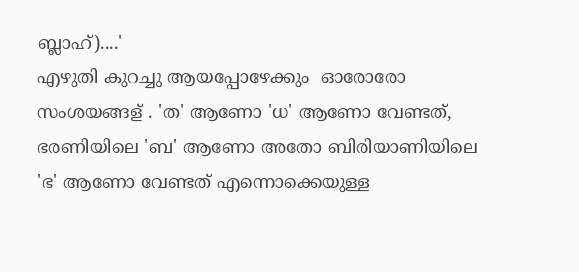ബ്ലാഹ്)....'
എഴുതി കുറച്ചു ആയപ്പോഴേക്കും  ഓരോരോ സംശയങ്ങള് . 'ത' ആണോ 'ധ' ആണോ വേണ്ടത്, ഭരണിയിലെ 'ബ' ആണോ അതോ ബിരിയാണിയിലെ 'ഭ' ആണോ വേണ്ടത് എന്നൊക്കെയുള്ള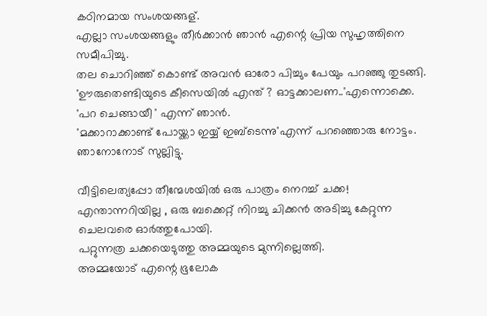കഠിനമായ സംശയങ്ങള്.
എല്ലാ സംശയങ്ങളും തീര്‍ക്കാന്‍ ഞാന്‍ എന്റെ പ്രിയ സുഹൃത്തിനെ സമീപിച്ചു.
തല ചൊറിഞ്ഞ്‌ കൊണ്ട് അവന്‍ ഓരോ പിച്ചും പേയും പറഞ്ഞു തുടങ്ങി. 'ഊരുതെണ്ടിയുടെ കീസെയില്‍ എന്ത് ? ഓട്ടക്കാലണ..'എന്നൊക്കെ.
'പറ ചെങ്ങായീ ' എന്ന് ഞാന്‍.
'മക്കാറാക്കാണ്ട് പോയ്ക്കാ ഇയ്യ്‌ ഇബ്ടെന്നു'എന്ന് പറഞ്ഞൊരു നോട്ടം.
ഞാനോനോട് സുല്ലിട്ടു.

വീട്ടിലെത്യപ്പോ തീന്മേശയില്‍ ഒരു പാത്രം നെറച്ച് ചക്ക!
എന്താന്നറിയില്ല , ഒരു ബക്കെറ്റ് നിറച്ചു ചിക്കന്‍ അടിച്ചു കേറ്റുന്ന ചെലവരെ ഓര്‍ത്തുപോയി.
പറ്റുന്നത്ര ചക്കയെടുത്തു അമ്മയുടെ മുന്നില്ലെത്തി.
അമ്മയോട് എന്റെ ഭൂലോക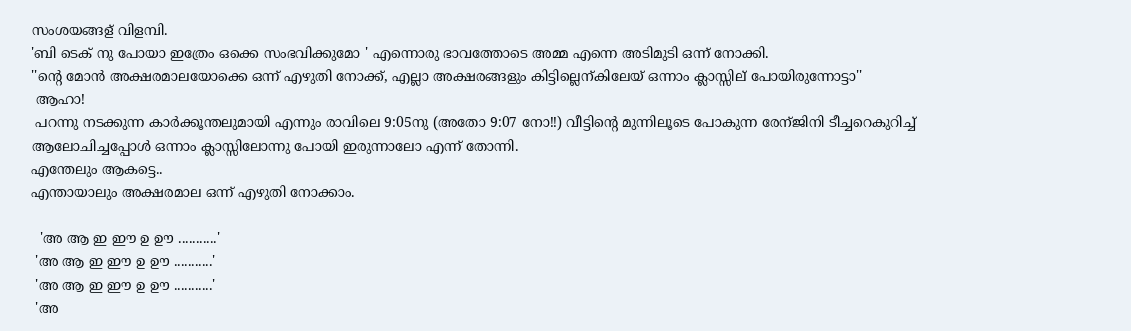സംശയങ്ങള് വിളമ്പി.
'ബി ടെക് നു പോയാ ഇത്രേം ഒക്കെ സംഭവിക്കുമോ ' എന്നൊരു ഭാവത്തോടെ അമ്മ എന്നെ അടിമുടി ഒന്ന് നോക്കി.
''ന്റെ മോന്‍ അക്ഷരമാലയോക്കെ ഒന്ന് എഴുതി നോക്ക്, എല്ലാ അക്ഷരങ്ങളും കിട്ടില്ലെന്കിലേയ് ഒന്നാം ക്ലാസ്സില് പോയിരുന്നോട്ടാ''
 ആഹാ!
 പറന്നു നടക്കുന്ന കാര്‍ക്കൂന്തലുമായി എന്നും രാവിലെ 9:05നു (അതോ 9:07 നോ!!) വീട്ടിന്റെ മുന്നിലൂടെ പോകുന്ന രേന്ജിനി ടീച്ചറെകുറിച്ച് ആലോചിച്ചപ്പോള്‍ ഒന്നാം ക്ലാസ്സിലോന്നു പോയി ഇരുന്നാലോ എന്ന് തോന്നി.
എന്തേലും ആകട്ടെ..
എന്തായാലും അക്ഷരമാല ഒന്ന് എഴുതി നോക്കാം.

  'അ ആ ഇ ഈ ഉ ഊ ...........'
 'അ ആ ഇ ഈ ഉ ഊ ...........'
 'അ ആ ഇ ഈ ഉ ഊ ...........'
 'അ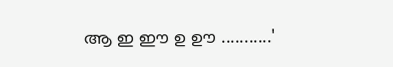ആ ഇ ഈ ഉ ഊ ...........'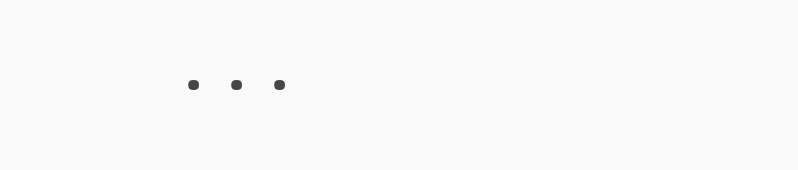...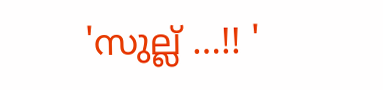'സുല്ല് …!! '